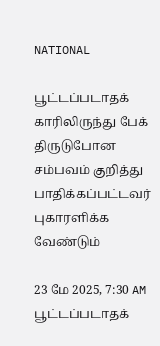NATIONAL

பூட்டப்படாதக் காரிலிருந்து பேக் திருடுபோன சம்பவம் குறித்து பாதிக்கப்பட்டவர் புகாரளிக்க வேண்டும்

23 மே 2025, 7:30 AM
பூட்டப்படாதக்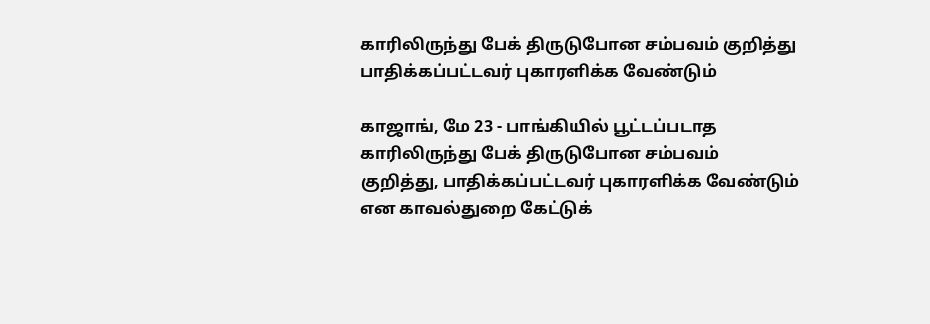காரிலிருந்து பேக் திருடுபோன சம்பவம் குறித்து பாதிக்கப்பட்டவர் புகாரளிக்க வேண்டும்

காஜாங், மே 23 - பாங்கியில் பூட்டப்படாத காரிலிருந்து பேக் திருடுபோன சம்பவம் குறித்து, பாதிக்கப்பட்டவர் புகாரளிக்க வேண்டும் என காவல்துறை கேட்டுக்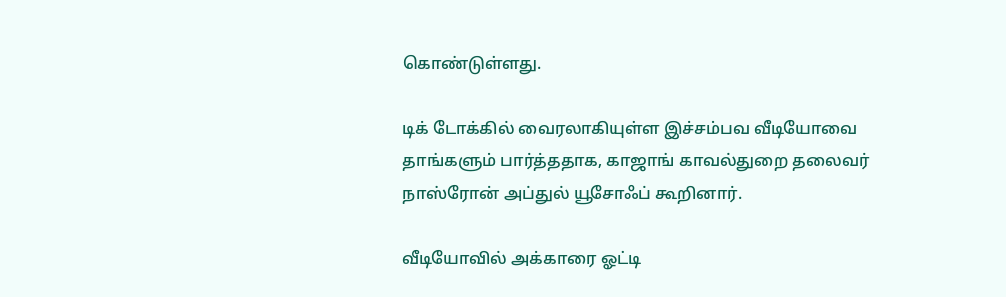கொண்டுள்ளது.

டிக் டோக்கில் வைரலாகியுள்ள இச்சம்பவ வீடியோவை தாங்களும் பார்த்ததாக, காஜாங் காவல்துறை தலைவர் நாஸ்ரோன் அப்துல் யூசோஃப் கூறினார்.

வீடியோவில் அக்காரை ஓட்டி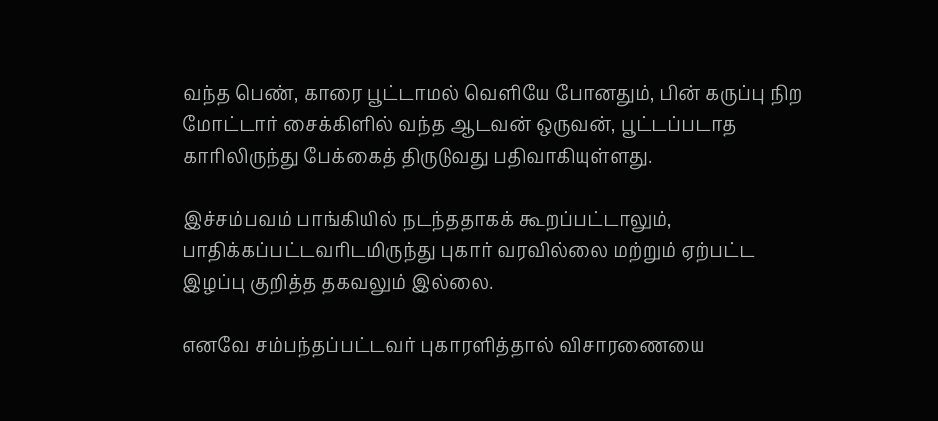வந்த பெண், காரை பூட்டாமல் வெளியே போனதும், பின் கருப்பு நிற மோட்டார் சைக்கிளில் வந்த ஆடவன் ஒருவன், பூட்டப்படாத காரிலிருந்து பேக்கைத் திருடுவது பதிவாகியுள்ளது.

இச்சம்பவம் பாங்கியில் நடந்ததாகக் கூறப்பட்டாலும், பாதிக்கப்பட்டவரிடமிருந்து புகார் வரவில்லை மற்றும் ஏற்பட்ட இழப்பு குறித்த தகவலும் இல்லை.

எனவே சம்பந்தப்பட்டவர் புகாரளித்தால் விசாரணையை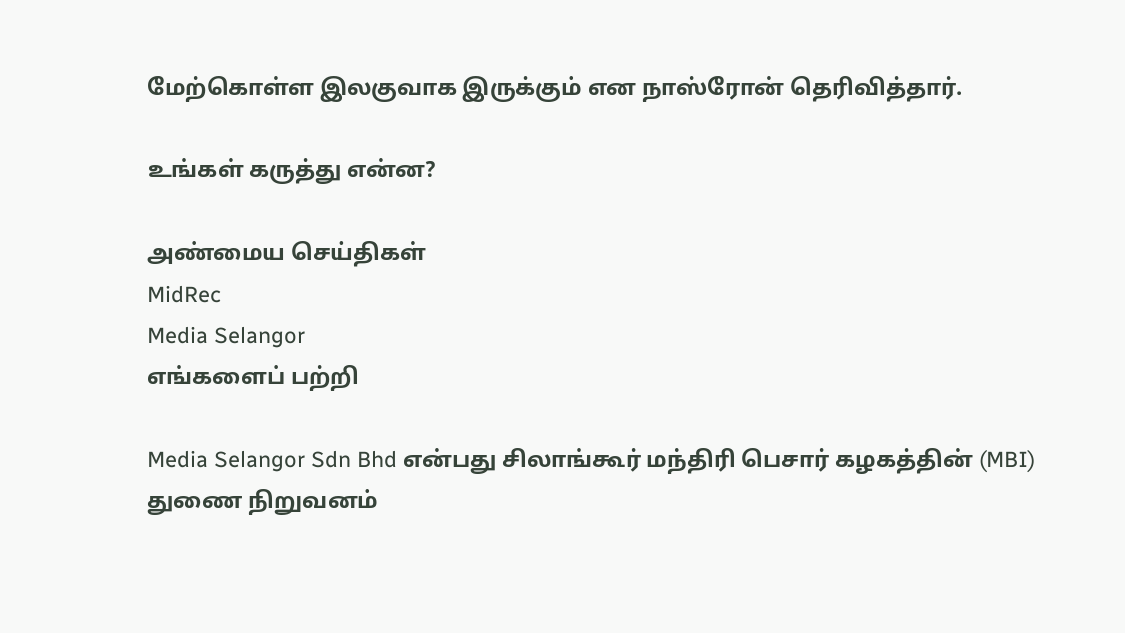மேற்கொள்ள இலகுவாக இருக்கும் என நாஸ்ரோன் தெரிவித்தார்.

உங்கள் கருத்து என்ன?

அண்மைய செய்திகள்
MidRec
Media Selangor
எங்களைப் பற்றி

Media Selangor Sdn Bhd என்பது சிலாங்கூர் மந்திரி பெசார் கழகத்தின் (MBI) துணை நிறுவனம்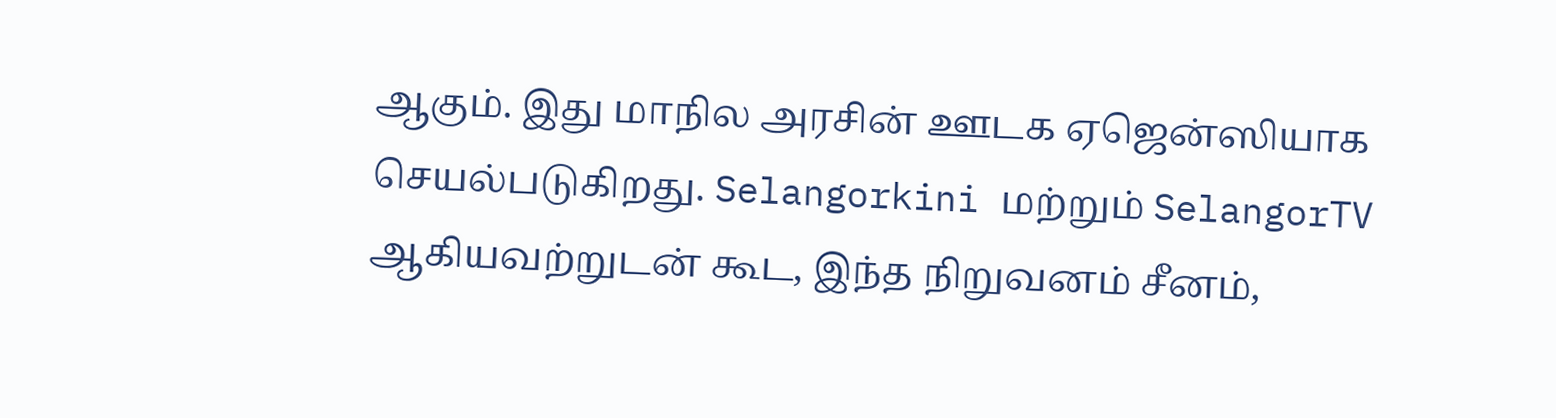ஆகும். இது மாநில அரசின் ஊடக ஏஜென்ஸியாக செயல்படுகிறது. Selangorkini மற்றும் SelangorTV ஆகியவற்றுடன் கூட, இந்த நிறுவனம் சீனம்,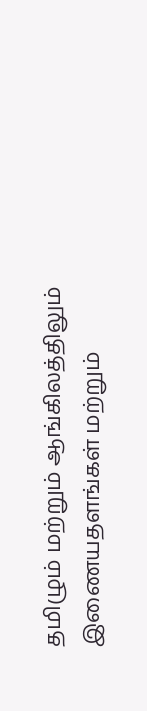தமிழும் மற்றும் ஆங்கிலத்திலும் இணையதளங்கள் மற்றும்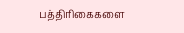பத்திரிகைகளை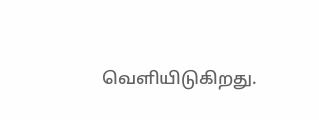வெளியிடுகிறது.